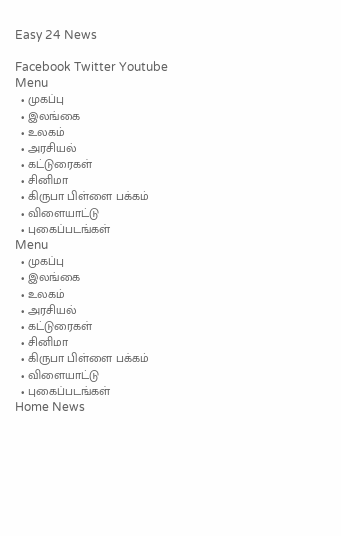Easy 24 News

Facebook Twitter Youtube
Menu
  • முகப்பு
  • இலங்கை
  • உலகம்
  • அரசியல்
  • கட்டுரைகள்
  • சினிமா
  • கிருபா பிள்ளை பக்கம்
  • விளையாட்டு
  • புகைப்படங்கள்
Menu
  • முகப்பு
  • இலங்கை
  • உலகம்
  • அரசியல்
  • கட்டுரைகள்
  • சினிமா
  • கிருபா பிள்ளை பக்கம்
  • விளையாட்டு
  • புகைப்படங்கள்
Home News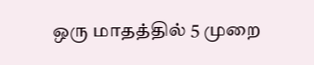ஒரு மாதத்தில் 5 முறை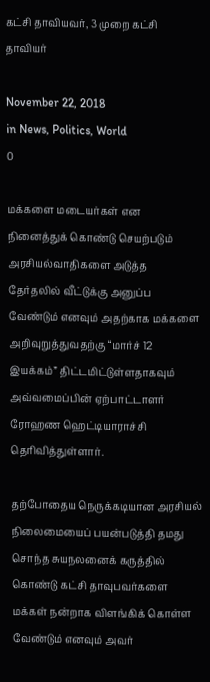கட்சி தாவியவர், 3 முறை கட்சி தாவியர்

November 22, 2018
in News, Politics, World
0

மக்களை மடையர்கள் என நினைத்துக் கொண்டு செயற்படும் அரசியல்வாதிகளை அடுத்த தேர்தலில் வீட்டுக்கு அனுப்ப வேண்டும் எனவும் அதற்காக மக்களை அறிவுறுத்துவதற்கு “மார்ச் 12 இயக்கம்” திட்டமிட்டுள்ளதாகவும் அவ்வமைப்பின் ஏற்பாட்டாளர் ரோஹண ஹெட்டியாராச்சி தெரிவித்துள்ளார்.

தற்போதைய நெருக்கடியான அரசியல் நிலைமையைப் பயன்படுத்தி தமது சொந்த சுயநலனைக் கருத்தில் கொண்டு கட்சி தாவுபவர்களை மக்கள் நன்றாக விளங்கிக் கொள்ள வேண்டும் எனவும் அவர்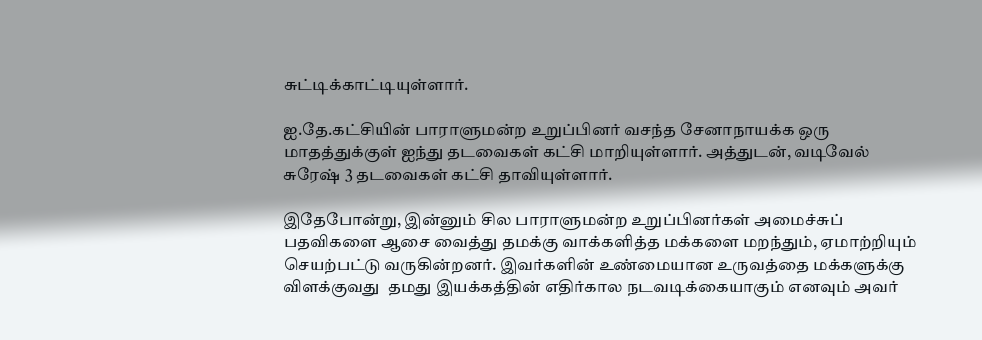சுட்டிக்காட்டியுள்ளார்.

ஐ.தே.கட்சியின் பாராளுமன்ற உறுப்பினர் வசந்த சேனாநாயக்க ஒரு மாதத்துக்குள் ஐந்து தடவைகள் கட்சி மாறியுள்ளார். அத்துடன், வடிவேல் சுரேஷ் 3 தடவைகள் கட்சி தாவியுள்ளார்.

இதேபோன்று, இன்னும் சில பாராளுமன்ற உறுப்பினர்கள் அமைச்சுப் பதவிகளை ஆசை வைத்து தமக்கு வாக்களித்த மக்களை மறந்தும், ஏமாற்றியும் செயற்பட்டு வருகின்றனர். இவர்களின் உண்மையான உருவத்தை மக்களுக்கு விளக்குவது  தமது இயக்கத்தின் எதிர்கால நடவடிக்கையாகும் எனவும் அவர்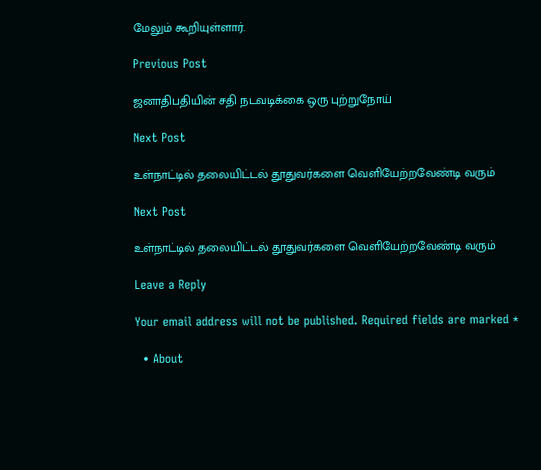மேலும் கூறியுள்ளார்.

Previous Post

ஜனாதிபதியின் சதி நடவடிக்கை ஒரு புற்றுநோய்

Next Post

உள்நாட்டில் தலையிட்டல் தூதுவர்களை வெளியேற்றவேண்டி வரும்

Next Post

உள்நாட்டில் தலையிட்டல் தூதுவர்களை வெளியேற்றவேண்டி வரும்

Leave a Reply

Your email address will not be published. Required fields are marked *

  • About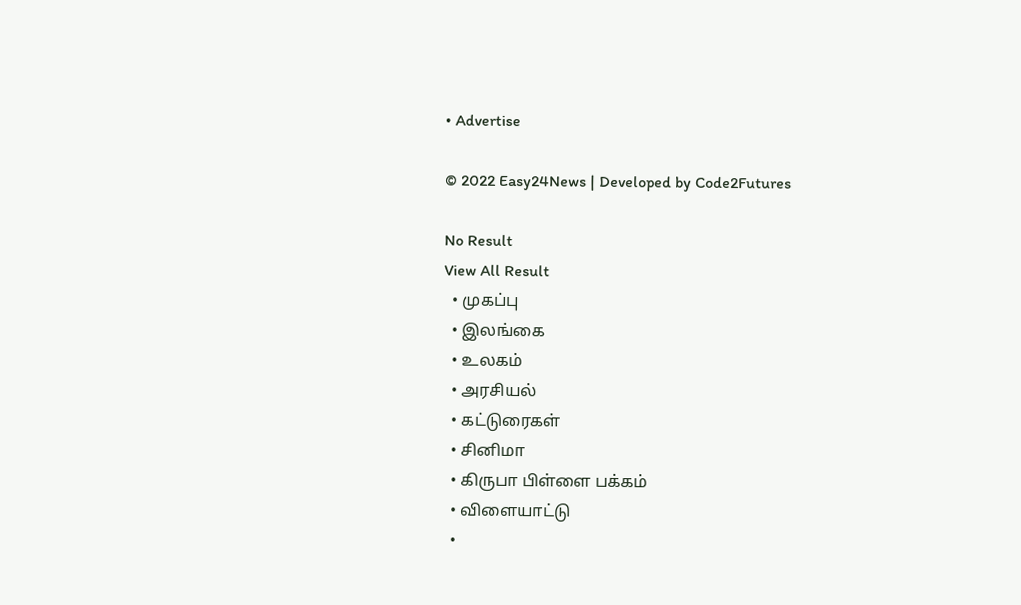• Advertise

© 2022 Easy24News | Developed by Code2Futures

No Result
View All Result
  • முகப்பு
  • இலங்கை
  • உலகம்
  • அரசியல்
  • கட்டுரைகள்
  • சினிமா
  • கிருபா பிள்ளை பக்கம்
  • விளையாட்டு
  •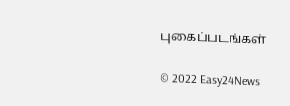புகைப்படங்கள்

© 2022 Easy24News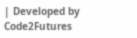| Developed by Code2Futures